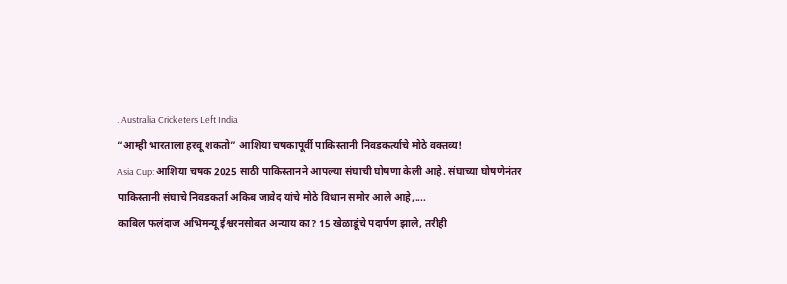. Australia Cricketers Left India
“आम्ही भारताला हरवू शकतो” आशिया चषकापूर्वी पाकिस्तानी निवडकर्त्याचे मोठे वक्तव्य!
Asia Cup: आशिया चषक 2025 साठी पाकिस्तानने आपल्या संघाची घोषणा केली आहे. संघाच्या घोषणेनंतर पाकिस्तानी संघाचे निवडकर्ता अकिब जावेद यांचे मोठे विधान समोर आले आहे,....
काबिल फलंदाज अभिमन्यू ईश्वरनसोबत अन्याय का? 15 खेळाडूंचे पदार्पण झाले, तरीही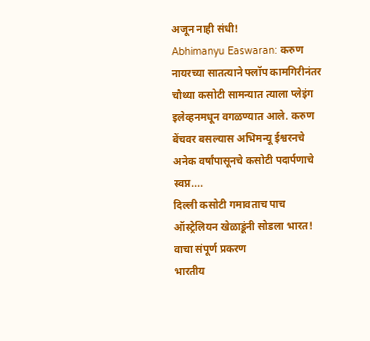अजून नाही संधी!
Abhimanyu Easwaran: करुण नायरच्या सातत्याने फ्लॉप कामगिरीनंतर चौथ्या कसोटी सामन्यात त्याला प्लेइंग इलेव्हनमधून वगळण्यात आले. करुण बेंचवर बसल्यास अभिमन्यू ईश्वरनचे अनेक वर्षांपासूनचे कसोटी पदार्पणाचे स्वप्न....
दिल्ली कसोटी गमावताच पाच ऑस्ट्रेलियन खेळाडूंनी सोडला भारत! वाचा संपूर्ण प्रकरण
भारतीय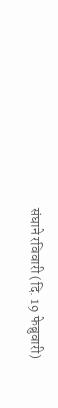संघाने रविवारी (दि. 19 फेब्रुवारी)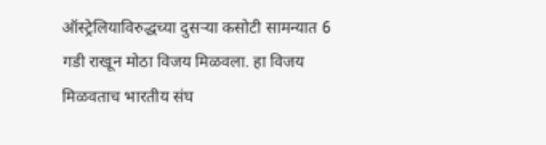ऑस्ट्रेलियाविरुद्धच्या दुसऱ्या कसोटी सामन्यात 6 गडी राखून मोठा विजय मिळवला. हा विजय मिळवताच भारतीय संघ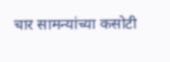चार सामन्यांच्या कसोटी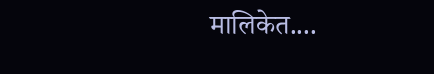मालिकेत....